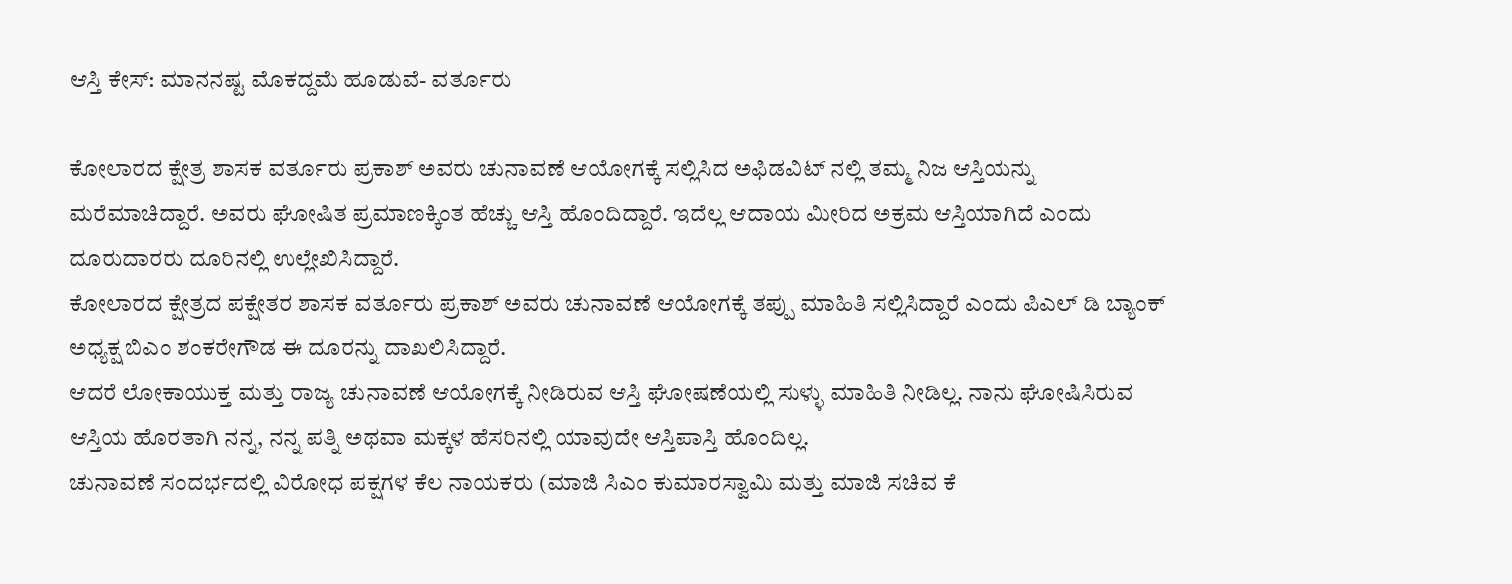ಆಸ್ತಿ ಕೇಸ್: ಮಾನನಷ್ಟ ಮೊಕದ್ದಮೆ ಹೂಡುವೆ- ವರ್ತೂರು

ಕೋಲಾರದ ಕ್ಷೇತ್ರ ಶಾಸಕ ವರ್ತೂರು ಪ್ರಕಾಶ್ ಅವರು ಚುನಾವಣೆ ಆಯೋಗಕ್ಕೆ ಸಲ್ಲಿಸಿದ ಅಫಿಡವಿಟ್ ನಲ್ಲಿ ತಮ್ಮ ನಿಜ ಆಸ್ತಿಯನ್ನು ಮರೆಮಾಚಿದ್ದಾರೆ. ಅವರು ಘೋಷಿತ ಪ್ರಮಾಣಕ್ಕಿಂತ ಹೆಚ್ಚು ಆಸ್ತಿ ಹೊಂದಿದ್ದಾರೆ. ಇದೆಲ್ಲ ಆದಾಯ ಮೀರಿದ ಅಕ್ರಮ ಆಸ್ತಿಯಾಗಿದೆ ಎಂದು ದೂರುದಾರರು ದೂರಿನಲ್ಲಿ ಉಲ್ಲೇಖಿಸಿದ್ದಾರೆ.
ಕೋಲಾರದ ಕ್ಷೇತ್ರದ ಪಕ್ಷೇತರ ಶಾಸಕ ವರ್ತೂರು ಪ್ರಕಾಶ್ ಅವರು ಚುನಾವಣೆ ಆಯೋಗಕ್ಕೆ ತಪ್ಪು ಮಾಹಿತಿ ಸಲ್ಲಿಸಿದ್ದಾರೆ ಎಂದು ಪಿಎಲ್ ಡಿ ಬ್ಯಾಂಕ್ ಅಧ್ಯಕ್ಷ ಬಿಎಂ ಶಂಕರೇಗೌಡ ಈ ದೂರನ್ನು ದಾಖಲಿಸಿದ್ದಾರೆ.
ಆದರೆ ಲೋಕಾಯುಕ್ತ ಮತ್ತು ರಾಜ್ಯ ಚುನಾವಣೆ ಆಯೋಗಕ್ಕೆ ನೀಡಿರುವ ಆಸ್ತಿ ಘೋಷಣೆಯಲ್ಲಿ ಸುಳ್ಳು ಮಾಹಿತಿ ನೀಡಿಲ್ಲ. ನಾನು ಘೋಷಿಸಿರುವ ಆಸ್ತಿಯ ಹೊರತಾಗಿ ನನ್ನ, ನನ್ನ ಪತ್ನಿ ಅಥವಾ ಮಕ್ಕಳ ಹೆಸರಿನಲ್ಲಿ ಯಾವುದೇ ಆಸ್ತಿಪಾಸ್ತಿ ಹೊಂದಿಲ್ಲ.
ಚುನಾವಣೆ ಸಂದರ್ಭದಲ್ಲಿ ವಿರೋಧ ಪಕ್ಷಗಳ ಕೆಲ ನಾಯಕರು (ಮಾಜಿ ಸಿಎಂ ಕುಮಾರಸ್ವಾಮಿ ಮತ್ತು ಮಾಜಿ ಸಚಿವ ಕೆ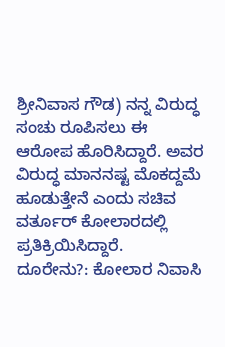ಶ್ರೀನಿವಾಸ ಗೌಡ) ನನ್ನ ವಿರುದ್ಧ ಸಂಚು ರೂಪಿಸಲು ಈ ಆರೋಪ ಹೊರಿಸಿದ್ದಾರೆ. ಅವರ ವಿರುದ್ಧ ಮಾನನಷ್ಟ ಮೊಕದ್ದಮೆ ಹೂಡುತ್ತೇನೆ ಎಂದು ಸಚಿವ ವರ್ತೂರ್ ಕೋಲಾರದಲ್ಲಿ ಪ್ರತಿಕ್ರಿಯಿಸಿದ್ದಾರೆ.
ದೂರೇನು?: ಕೋಲಾರ ನಿವಾಸಿ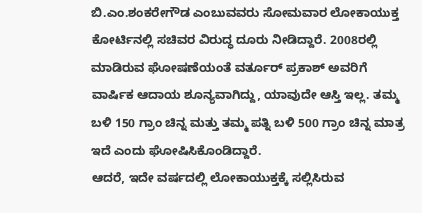ಬಿ.ಎಂ.ಶಂಕರೇಗೌಡ ಎಂಬುವವರು ಸೋಮವಾರ ಲೋಕಾಯುಕ್ತ ಕೋರ್ಟಿನಲ್ಲಿ ಸಚಿವರ ವಿರುದ್ಧ ದೂರು ನೀಡಿದ್ದಾರೆ. 2008ರಲ್ಲಿ ಮಾಡಿರುವ ಘೋಷಣೆಯಂತೆ ವರ್ತೂರ್ ಪ್ರಕಾಶ್ ಅವರಿಗೆ ವಾರ್ಷಿಕ ಆದಾಯ ಶೂನ್ಯವಾಗಿದ್ದು, ಯಾವುದೇ ಆಸ್ತಿ ಇಲ್ಲ. ತಮ್ಮ ಬಳಿ 150 ಗ್ರಾಂ ಚಿನ್ನ ಮತ್ತು ತಮ್ಮ ಪತ್ನಿ ಬಳಿ 500 ಗ್ರಾಂ ಚಿನ್ನ ಮಾತ್ರ ಇದೆ ಎಂದು ಘೋಷಿಸಿಕೊಂಡಿದ್ದಾರೆ.
ಆದರೆ, ಇದೇ ವರ್ಷದಲ್ಲಿ ಲೋಕಾಯುಕ್ತಕ್ಕೆ ಸಲ್ಲಿಸಿರುವ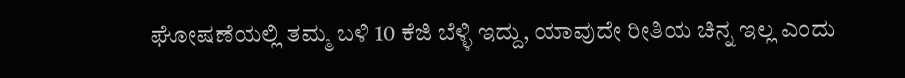ಘೋಷಣೆಯಲ್ಲಿ ತಮ್ಮ ಬಳಿ 10 ಕೆಜಿ ಬೆಳ್ಳಿ ಇದ್ದು, ಯಾವುದೇ ರೀತಿಯ ಚಿನ್ನ ಇಲ್ಲ ಎಂದು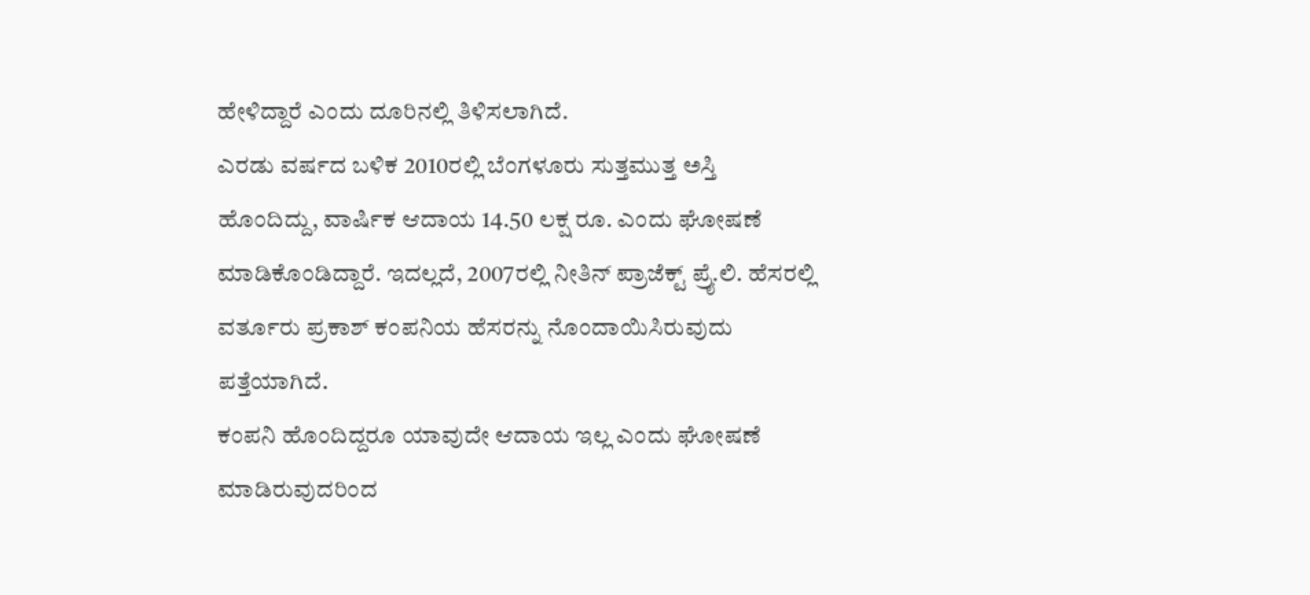ಹೇಳಿದ್ದಾರೆ ಎಂದು ದೂರಿನಲ್ಲಿ ತಿಳಿಸಲಾಗಿದೆ.
ಎರಡು ವರ್ಷದ ಬಳಿಕ 2010ರಲ್ಲಿ ಬೆಂಗಳೂರು ಸುತ್ತಮುತ್ತ ಅಸ್ತಿ ಹೊಂದಿದ್ದು, ವಾರ್ಷಿಕ ಆದಾಯ 14.50 ಲಕ್ಷ ರೂ. ಎಂದು ಘೋಷಣೆ ಮಾಡಿಕೊಂಡಿದ್ದಾರೆ. ಇದಲ್ಲದೆ, 2007ರಲ್ಲಿ ನೀತಿನ್ ಪ್ರಾಜೆಕ್ಟ್ ಪ್ರೈ.ಲಿ. ಹೆಸರಲ್ಲಿ ವರ್ತೂರು ಪ್ರಕಾಶ್ ಕಂಪನಿಯ ಹೆಸರನ್ನು ನೊಂದಾಯಿಸಿರುವುದು ಪತ್ತೆಯಾಗಿದೆ.
ಕಂಪನಿ ಹೊಂದಿದ್ದರೂ ಯಾವುದೇ ಆದಾಯ ಇಲ್ಲ ಎಂದು ಘೋಷಣೆ ಮಾಡಿರುವುದರಿಂದ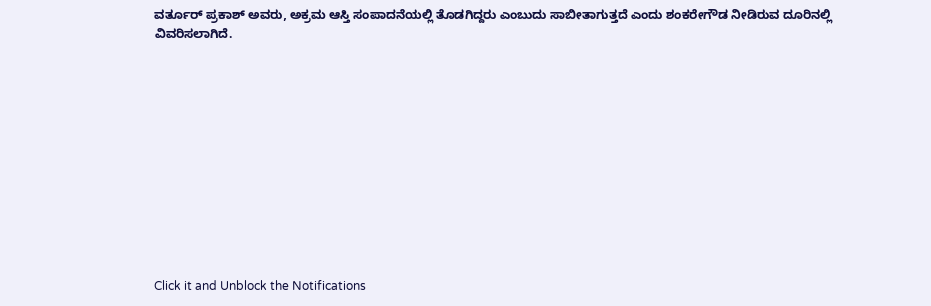ವರ್ತೂರ್ ಪ್ರಕಾಶ್ ಅವರು, ಅಕ್ರಮ ಆಸ್ತಿ ಸಂಪಾದನೆಯಲ್ಲಿ ತೊಡಗಿದ್ದರು ಎಂಬುದು ಸಾಬೀತಾಗುತ್ತದೆ ಎಂದು ಶಂಕರೇಗೌಡ ನೀಡಿರುವ ದೂರಿನಲ್ಲಿ ವಿವರಿಸಲಾಗಿದೆ.












Click it and Unblock the Notifications